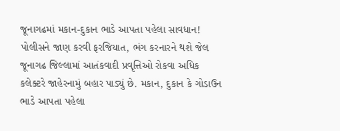જૂનાગઢમાં મકાન-દુકાન ભાડે આપતા પહેલા સાવધાન! પોલીસને જાણ કરવી ફરજિયાત, ભંગ કરનારને થશે જેલ
જૂનાગઢ જિલ્લામાં આતંકવાદી પ્રવૃત્તિઓ રોકવા અધિક કલેક્ટરે જાહેરનામું બહાર પાડ્યું છે. મકાન, દુકાન કે ગોડાઉન ભાડે આપતા પહેલા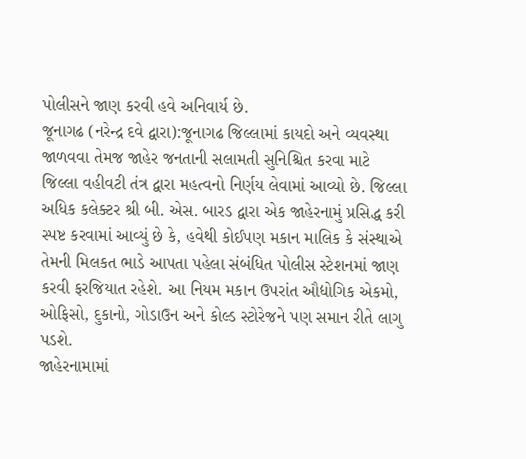પોલીસને જાણ કરવી હવે અનિવાર્ય છે.
જૂનાગઢ (નરેન્દ્ર દવે દ્વારા):જૂનાગઢ જિલ્લામાં કાયદો અને વ્યવસ્થા જાળવવા તેમજ જાહેર જનતાની સલામતી સુનિશ્ચિત કરવા માટે જિલ્લા વહીવટી તંત્ર દ્વારા મહત્વનો નિર્ણય લેવામાં આવ્યો છે. જિલ્લા અધિક કલેક્ટર શ્રી બી. એસ. બારડ દ્વારા એક જાહેરનામું પ્રસિદ્ધ કરી સ્પષ્ટ કરવામાં આવ્યું છે કે, હવેથી કોઈપણ મકાન માલિક કે સંસ્થાએ તેમની મિલકત ભાડે આપતા પહેલા સંબંધિત પોલીસ સ્ટેશનમાં જાણ કરવી ફરજિયાત રહેશે. આ નિયમ મકાન ઉપરાંત ઔદ્યોગિક એકમો, ઓફિસો, દુકાનો, ગોડાઉન અને કોલ્ડ સ્ટોરેજને પણ સમાન રીતે લાગુ પડશે.
જાહેરનામામાં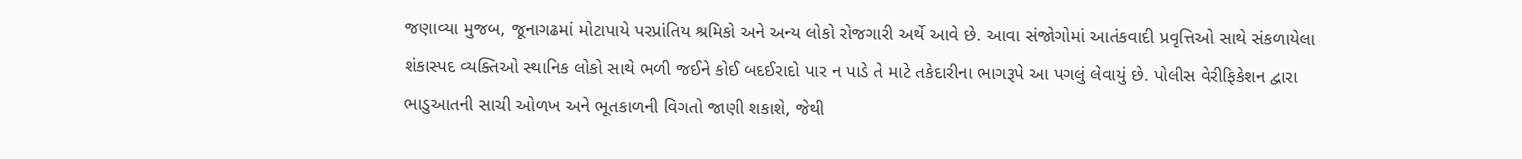જણાવ્યા મુજબ, જૂનાગઢમાં મોટાપાયે પરપ્રાંતિય શ્રમિકો અને અન્ય લોકો રોજગારી અર્થે આવે છે. આવા સંજોગોમાં આતંકવાદી પ્રવૃત્તિઓ સાથે સંકળાયેલા શંકાસ્પદ વ્યક્તિઓ સ્થાનિક લોકો સાથે ભળી જઈને કોઈ બદઈરાદો પાર ન પાડે તે માટે તકેદારીના ભાગરૂપે આ પગલું લેવાયું છે. પોલીસ વેરીફિકેશન દ્વારા ભાડુઆતની સાચી ઓળખ અને ભૂતકાળની વિગતો જાણી શકાશે, જેથી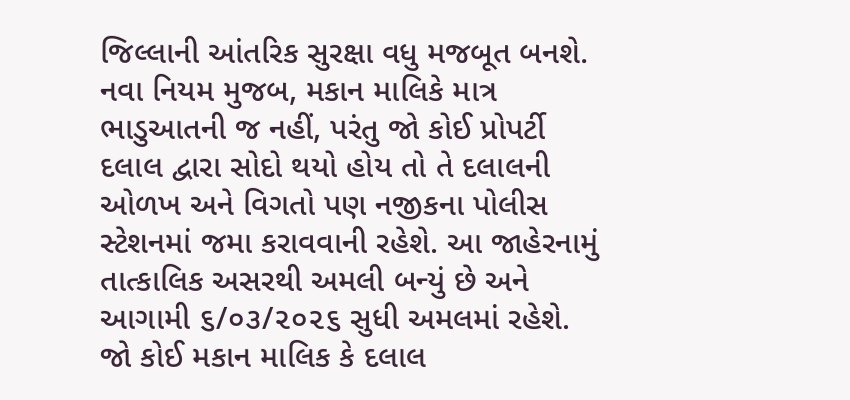જિલ્લાની આંતરિક સુરક્ષા વધુ મજબૂત બનશે.
નવા નિયમ મુજબ, મકાન માલિકે માત્ર ભાડુઆતની જ નહીં, પરંતુ જો કોઈ પ્રોપર્ટી દલાલ દ્વારા સોદો થયો હોય તો તે દલાલની ઓળખ અને વિગતો પણ નજીકના પોલીસ સ્ટેશનમાં જમા કરાવવાની રહેશે. આ જાહેરનામું તાત્કાલિક અસરથી અમલી બન્યું છે અને આગામી ૬/૦૩/૨૦૨૬ સુધી અમલમાં રહેશે. જો કોઈ મકાન માલિક કે દલાલ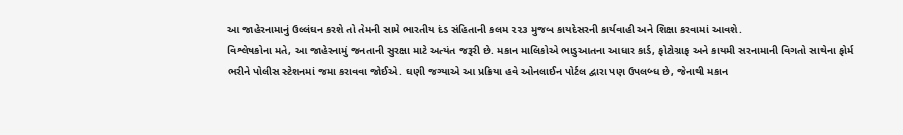આ જાહેરનામાનું ઉલ્લંઘન કરશે તો તેમની સામે ભારતીય દંડ સંહિતાની કલમ ૨૨૩ મુજબ કાયદેસરની કાર્યવાહી અને શિક્ષા કરવામાં આવશે.
વિશ્લેષકોના મતે, આ જાહેરનામું જનતાની સુરક્ષા માટે અત્યંત જરૂરી છે. મકાન માલિકોએ ભાડુઆતના આધાર કાર્ડ, ફોટોગ્રાફ અને કાયમી સરનામાની વિગતો સાથેના ફોર્મ ભરીને પોલીસ સ્ટેશનમાં જમા કરાવવા જોઈએ. ઘણી જગ્યાએ આ પ્રક્રિયા હવે ઓનલાઈન પોર્ટલ દ્વારા પણ ઉપલબ્ધ છે, જેનાથી મકાન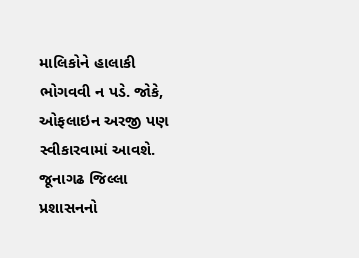માલિકોને હાલાકી ભોગવવી ન પડે. જોકે, ઓફલાઇન અરજી પણ સ્વીકારવામાં આવશે.
જૂનાગઢ જિલ્લા પ્રશાસનનો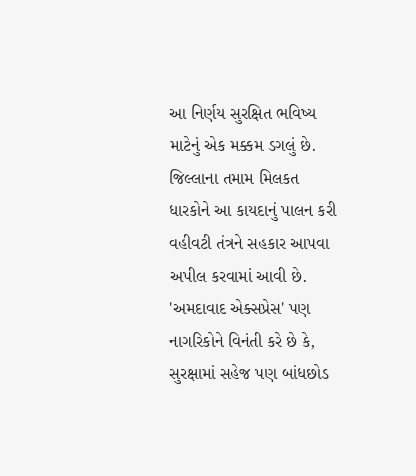આ નિર્ણય સુરક્ષિત ભવિષ્ય માટેનું એક મક્કમ ડગલું છે. જિલ્લાના તમામ મિલકત ધારકોને આ કાયદાનું પાલન કરી વહીવટી તંત્રને સહકાર આપવા અપીલ કરવામાં આવી છે. 'અમદાવાદ એક્સપ્રેસ' પણ નાગરિકોને વિનંતી કરે છે કે, સુરક્ષામાં સહેજ પણ બાંધછોડ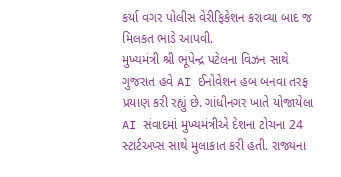કર્યા વગર પોલીસ વેરીફિકેશન કરાવ્યા બાદ જ મિલકત ભાડે આપવી.
મુખ્યમંત્રી શ્રી ભૂપેન્દ્ર પટેલના વિઝન સાથે ગુજરાત હવે AI ઈનોવેશન હબ બનવા તરફ પ્રયાણ કરી રહ્યું છે. ગાંધીનગર ખાતે યોજાયેલા AI સંવાદમાં મુખ્યમંત્રીએ દેશના ટોચના 24 સ્ટાર્ટઅપ્સ સાથે મુલાકાત કરી હતી. રાજ્યના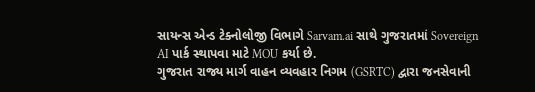સાયન્સ એન્ડ ટેક્નોલોજી વિભાગે Sarvam.ai સાથે ગુજરાતમાં Sovereign AI પાર્ક સ્થાપવા માટે MOU કર્યા છે.
ગુજરાત રાજ્ય માર્ગ વાહન વ્યવહાર નિગમ (GSRTC) દ્વારા જનસેવાની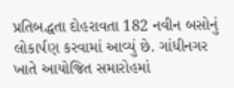પ્રતિબદ્ધતા દોહરાવતા 182 નવીન બસોનું લોકાર્પણ કરવામાં આવ્યું છે. ગાંધીનગર ખાતે આયોજિત સમારોહમાં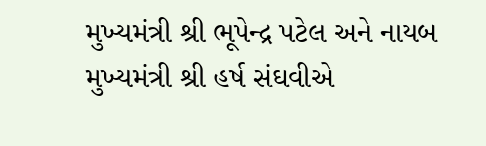મુખ્યમંત્રી શ્રી ભૂપેન્દ્ર પટેલ અને નાયબ મુખ્યમંત્રી શ્રી હર્ષ સંઘવીએ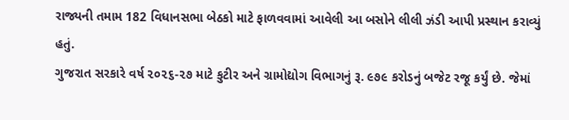રાજ્યની તમામ 182 વિધાનસભા બેઠકો માટે ફાળવવામાં આવેલી આ બસોને લીલી ઝંડી આપી પ્રસ્થાન કરાવ્યું હતું.
ગુજરાત સરકારે વર્ષ ૨૦૨૬-૨૭ માટે કુટીર અને ગ્રામોદ્યોગ વિભાગનું રૂ. ૯૭૯ કરોડનું બજેટ રજૂ કર્યું છે. જેમાં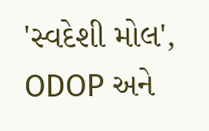'સ્વદેશી મોલ', ODOP અને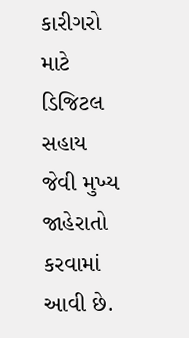કારીગરો માટે ડિજિટલ સહાય જેવી મુખ્ય જાહેરાતો કરવામાં આવી છે.